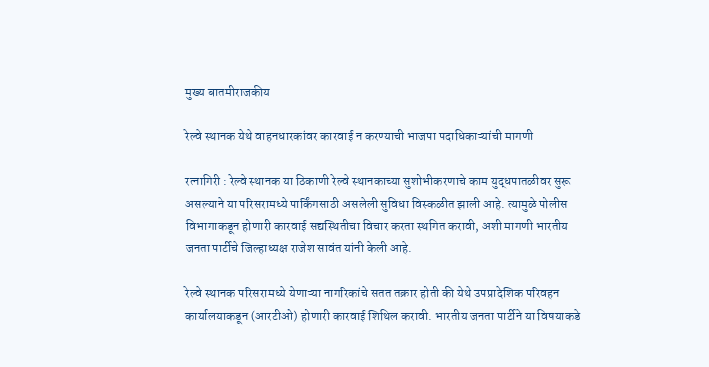मुख्य बातमीराजकीय

रेल्वे स्थानक येथे वाहनधारकांवर कारवाई न करण्याची भाजपा पदाधिकाऱ्यांची मागणी

रत्नागिरी : रेल्वे स्थानक या ठिकाणी रेल्वे स्थानकाच्या सुशोभीकरणाचे काम युद्धपातळीवर सुरू असल्याने या परिसरामध्ये पार्किंगसाठी असलेली सुविधा विस्कळीत झाली आहे. त्यामुळे पोलीस विभागाकडून होणारी कारवाई सद्यस्थितीचा विचार करता स्थगित करावी, अशी मागणी भारतीय जनता पार्टीचे जिल्हाध्यक्ष राजेश सावंत यांनी केली आहे.

रेल्वे स्थानक परिसरामध्ये येणाऱ्या नागरिकांचे सतत तक्रार होती की येथे उपप्रादेशिक परिवहन कार्यालयाकडून (आरटीओ) होणारी कारवाई शिथिल करावी. भारतीय जनता पार्टीने या विषयाकडे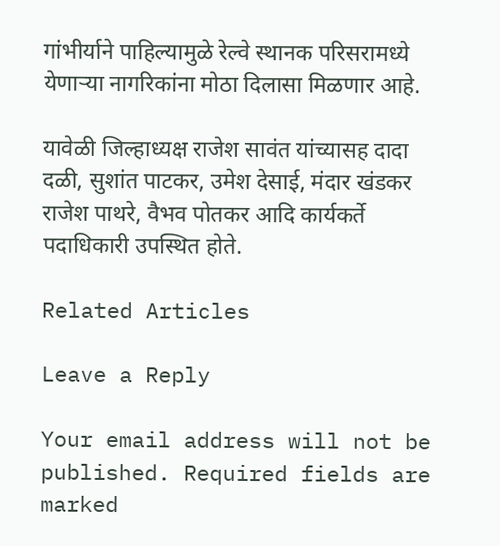गांभीर्याने पाहिल्यामुळे रेल्वे स्थानक परिसरामध्ये येणाऱ्या नागरिकांना मोठा दिलासा मिळणार आहे.

यावेळी जिल्हाध्यक्ष राजेश सावंत यांच्यासह दादा दळी, सुशांत पाटकर, उमेश देसाई, मंदार खंडकर राजेश पाथरे, वैभव पोतकर आदि कार्यकर्ते पदाधिकारी उपस्थित होते.

Related Articles

Leave a Reply

Your email address will not be published. Required fields are marked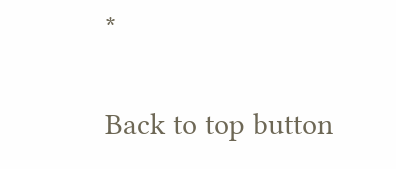*

Back to top button